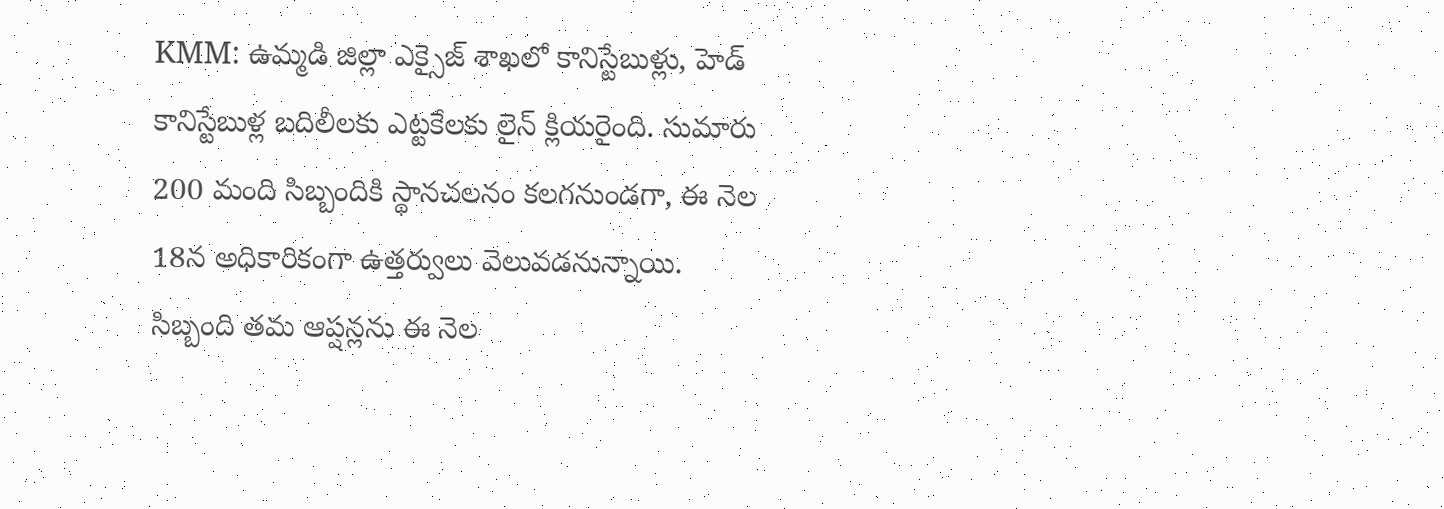KMM: ఉమ్మడి జిల్లా ఎక్సైజ్ శాఖలో కానిస్టేబుళ్లు, హెడ్ కానిస్టేబుళ్ల బదిలీలకు ఎట్టకేలకు లైన్ క్లియరైంది. సుమారు 200 మంది సిబ్బందికి స్థానచలనం కలగనుండగా, ఈ నెల 18న అధికారికంగా ఉత్తర్వులు వెలువడనున్నాయి. సిబ్బంది తమ ఆప్షన్లను ఈ నెల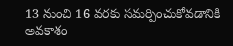13 నుంచి 16 వరకు సమర్పించుకోవడానికి అవకాశం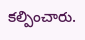కల్పించారు.